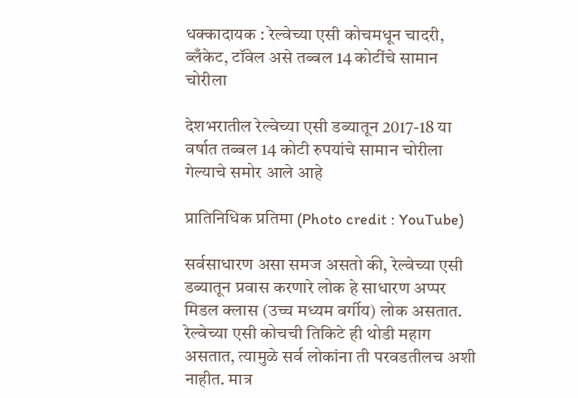धक्कादायक : रेल्वेच्या एसी कोचमधून चादरी, ब्लँकेट, टॉवेल असे तब्बल 14 कोटींचे सामान चोरीला

देशभरातील रेल्वेच्या एसी डब्यातून 2017-18 या वर्षात तब्बल 14 कोटी रुपयांचे सामान चोरीला गेल्याचे समोर आले आहे

प्रातिनिधिक प्रतिमा (Photo credit : YouTube)

सर्वसाधारण असा समज असतो की, रेल्वेच्या एसी डब्यातून प्रवास करणारे लोक हे साधारण अप्पर मिडल क्लास (उच्च मध्यम वर्गीय) लोक असतात. रेल्वेच्या एसी कोचची तिकिटे ही थोडी महाग असतात, त्यामुळे सर्व लोकांना ती परवडतीलच अशी नाहीत. मात्र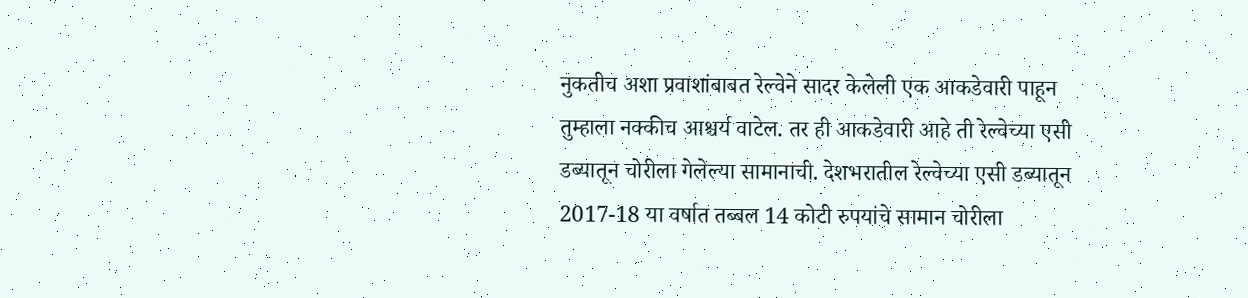नुकतीच अशा प्रवाशांबाबत रेल्वेने सादर केलेली एक आकडेवारी पाहून तुम्हाला नक्कीच आश्चर्य वाटेल. तर ही आकडेवारी आहे ती रेल्वेच्या एसी डब्यातून चोरीला गेलेल्या सामानाची. देशभरातील रेल्वेच्या एसी डब्यातून 2017-18 या वर्षात तब्बल 14 कोटी रुपयांचे सामान चोरीला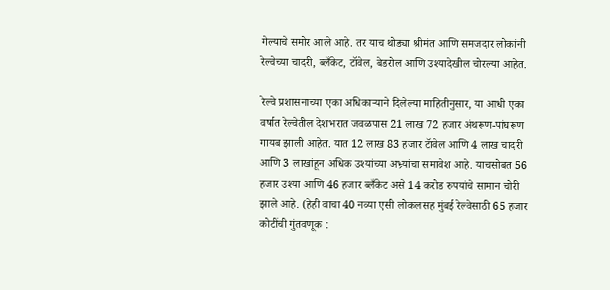गेल्याचे समोर आले आहे. तर याच थोड्या श्रीमंत आणि समजदार लोकांनी रेल्वेच्या चादरी, ब्लँकेट, टॉवेल, बेडरोल आणि उश्यादेखील चोरल्या आहेत.

रेल्वे प्रशासनाच्या एका अधिकाऱ्याने दिलेल्या माहितीनुसार, या आधी एका वर्षात रेल्वेतील देशभरात जवळपास 21 लाख 72 हजार अंथरूण-पांघरूण गायब झाली आहेत. यात 12 लाख 83 हजार टॅावेल आणि 4 लाख चादरी आणि 3 लाखांहून अधिक उश्यांच्या अभ्र्यांचा समावेश आहे. याचसोबत 56 हजार उश्या आणि 46 हजार ब्लँकेट असे 14 करोड रुपयांचे सामान चोरी झाले आहे. (हेही वाचा 40 नव्या एसी लोकलसह मुंबई रेल्वेसाठी 65 हजार कोटींची गुंतवणूक :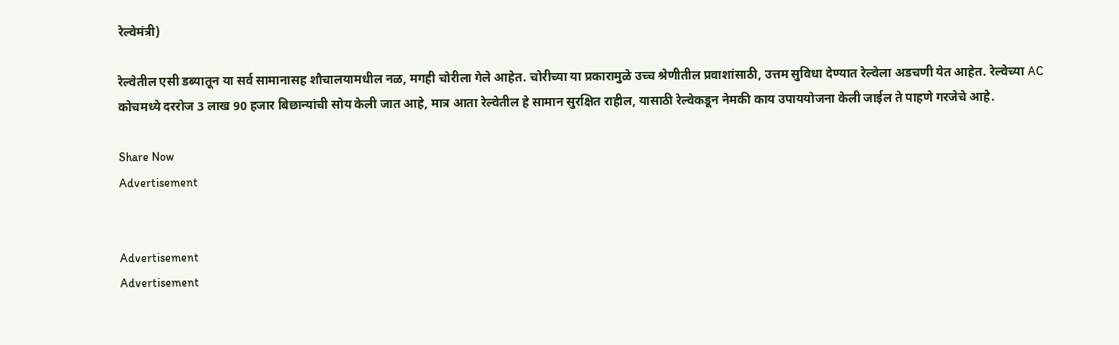रेल्वेमंत्री)

रेल्वेतील एसी डब्यातून या सर्व सामानासह शौचालयामधील नळ, मगही चोरीला गेले आहेत. चोरीच्या या प्रकारामुळे उच्च श्रेणीतील प्रवाशांसाठी, उत्तम सुविधा देण्यात रेल्वेला अडचणी येत आहेत. रेल्वेच्या AC कोचमध्ये दररोज 3 लाख 90 हजार बिछान्यांची सोय केली जात आहे, मात्र आता रेल्वेतील हे सामान सुरक्षित राहील, यासाठी रेल्वेकडून नेमकी काय उपाययोजना केली जाईल ते पाहणे गरजेचे आहे.

Share Now
Advertisement


Advertisement
Advertisement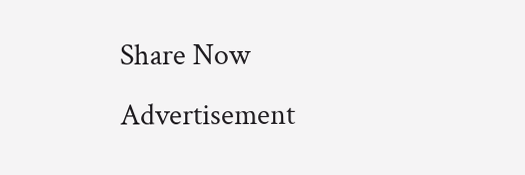Share Now
Advertisement